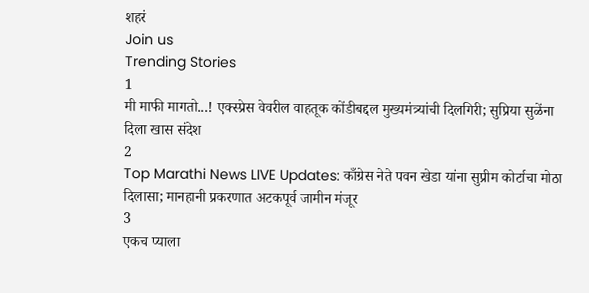शहरं
Join us
Trending Stories
1
मी माफी मागतो...! एक्स्प्रेस वेवरील वाहतूक कोंडीबद्दल मुख्यमंत्र्यांची दिलगिरी; सुप्रिया सुळेंना दिला खास संदेश
2
Top Marathi News LIVE Updates: काँग्रेस नेते पवन खेडा यांना सुप्रीम कोर्टाचा मोठा दिलासा; मानहानी प्रकरणात अटकपूर्व जामीन मंजूर
3
एकच प्याला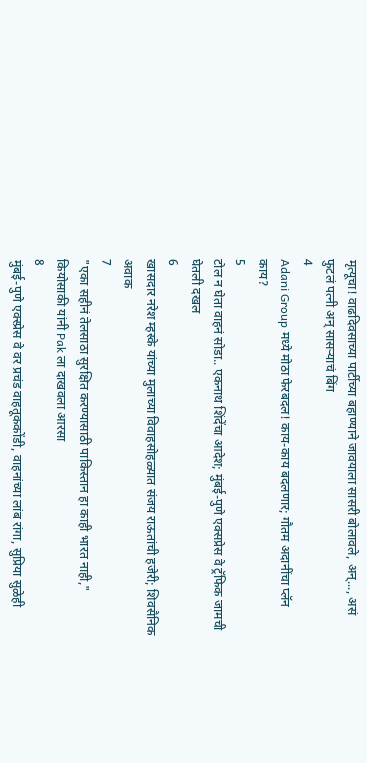मृत्यूचा! वाढदिवसाच्या पार्टीच्या बहाण्याने जावयाला सासरी बोलावले, अन्..., असं फुटलं पत्नी अन् सासऱ्याचं बिंग
4
Adani Group मध्ये मोठा फेरबदल! काय-काय बदलणार; गौतम अदानींचा प्लॅन काय?
5
टोल न घेता वाहनं सोडा.. एकनाथ शिंदेंचा आदेश; मुंबई-पुणे एक्सप्रेस वे ट्रॅफिक जामची घेतली दखल
6
खासदार नरेश म्हस्के यांच्या मुलाच्या विवाहसोहळ्यात संजय राऊतांची हजेरी; शिवसैनिक अवाक
7
"एका सहीनं तेलसाठा सुरक्षित करण्यासाठी पाकिस्तान हा काही भारत नाही," कियोसाकी यांनी Pak ला दाखवला आरसा
8
मुंबई-पुणे एक्स्प्रेस वे वर प्रचंड वाहतूककोंडी, वाहनांच्या लांब रांगा, सुप्रिया सुळेही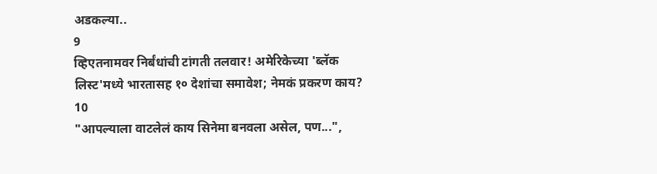अडकल्या..
9
व्हिएतनामवर निर्बंधांची टांगती तलवार! अमेरिकेच्या 'ब्लॅक लिस्ट'मध्ये भारतासह १० देशांचा समावेश; नेमकं प्रकरण काय?
10
"आपल्याला वाटलेलं काय सिनेमा बनवला असेल, पण...",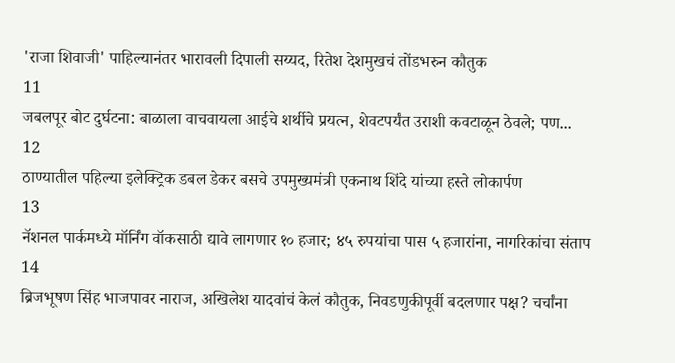'राजा शिवाजी' पाहिल्यानंतर भारावली दिपाली सय्यद, रितेश देशमुखचं तोंडभरुन कौतुक
11
जबलपूर बोट दुर्घटना: बाळाला वाचवायला आईचे शर्थीचे प्रयत्न, शेवटपर्यंत उराशी कवटाळून ठेवले; पण...
12
ठाण्यातील पहिल्या इलेक्ट्रिक डबल डेकर बसचे उपमुख्यमंत्री एकनाथ शिंदे यांच्या हस्ते लोकार्पण
13
नॅशनल पार्कमध्ये मॉर्निंग वॉकसाठी द्यावे लागणार १० हजार; ४५ रुपयांचा पास ५ हजारांना, नागरिकांचा संताप
14
ब्रिजभूषण सिंह भाजपावर नाराज, अखिलेश यादवांचं केलं कौतुक, निवडणुकीपूर्वी बदलणार पक्ष? चर्चांना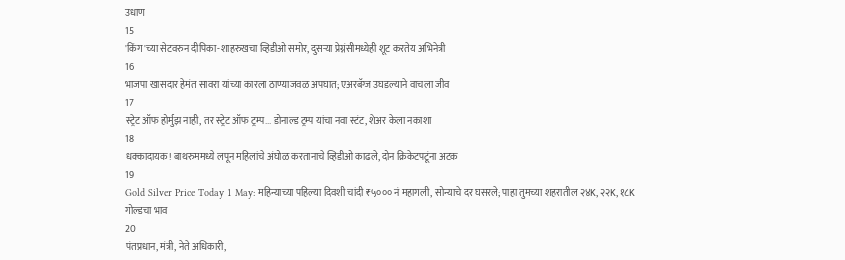उधाण
15
'किंग'च्या सेटवरुन दीपिका-शाहरुखचा व्हिडीओ समोर, दुसऱ्या प्रेग्नंसीमध्येही शूट करतेय अभिनेत्री
16
भाजपा खासदार हेमंत सावरा यांच्या कारला ठाण्याजवळ अपघात; एअरबॅग्ज उघडल्याने वाचला जीव
17
स्ट्रेट ऑफ होर्मुझ नाही, तर स्ट्रेट ऑफ ट्रम्प... डोनाल्ड ट्रम्प यांचा नवा स्टंट, शेअर केला नकाशा
18
धक्कादायक! बाथरुममध्ये लपून महिलांचे अंघोळ करतानाचे व्हिडीओ काढले, दोन क्रिकेटपटूंना अटक
19
Gold Silver Price Today 1 May: महिन्याच्या पहिल्या दिवशी चांदी ₹५००० नं महागली, सोन्याचे दर घसरले; पाहा तुमच्या शहरातील २४K, २२K, १८K गोल्डचा भाव
20
पंतप्रधान, मंत्री, नेते अधिकारी,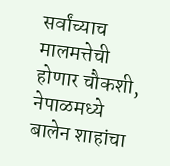सर्वांच्याच मालमत्तेची होणार चौकशी, नेपाळमध्ये बालेन शाहांचा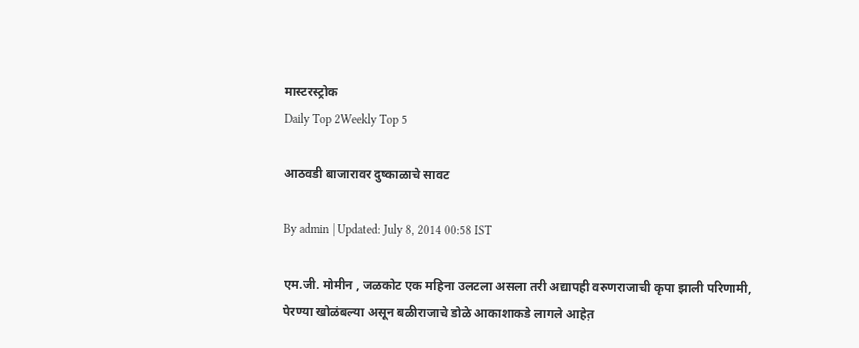मास्टरस्ट्रोक
Daily Top 2Weekly Top 5

आठवडी बाजारावर दुष्काळाचे सावट

By admin | Updated: July 8, 2014 00:58 IST

एम.जी. मोमीन , जळकोट एक महिना उलटला असला तरी अद्यापही वरुणराजाची कृपा झाली परिणामी, पेरण्या खोळंबल्या असून बळीराजाचे डोळे आकाशाकडे लागले आहेत़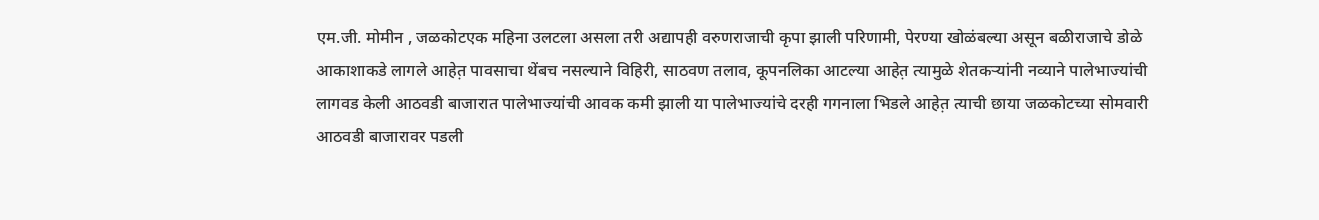एम.जी. मोमीन , जळकोटएक महिना उलटला असला तरी अद्यापही वरुणराजाची कृपा झाली परिणामी, पेरण्या खोळंबल्या असून बळीराजाचे डोळे आकाशाकडे लागले आहेत़ पावसाचा थेंबच नसल्याने विहिरी, साठवण तलाव, कूपनलिका आटल्या आहेत़ त्यामुळे शेतकऱ्यांनी नव्याने पालेभाज्यांची लागवड केली आठवडी बाजारात पालेभाज्यांची आवक कमी झाली या पालेभाज्यांचे दरही गगनाला भिडले आहेत़ त्याची छाया जळकोटच्या सोमवारी आठवडी बाजारावर पडली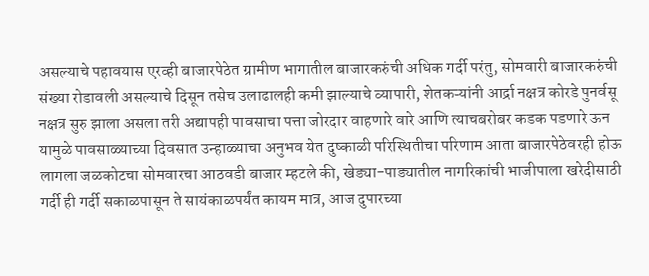असल्याचे पहावयास एरव्ही बाजारपेठेत ग्रामीण भागातील बाजारकरुंची अधिक गर्दी परंतु, सोमवारी बाजारकरुंची संख्या रोडावली असल्याचे दिसून तसेच उलाढालही कमी झाल्याचे व्यापारी, शेतकऱ्यांनी आर्द्रा नक्षत्र कोरडे पुनर्वसू नक्षत्र सुरु झाला असला तरी अद्यापही पावसाचा पत्ता जोरदार वाहणारे वारे आणि त्याचबरोबर कडक पडणारे ऊन यामुळे पावसाळ्याच्या दिवसात उन्हाळ्याचा अनुभव येत दुष्काळी परिस्थितीचा परिणाम आता बाजारपेठेवरही होऊ लागला जळकोटचा सोमवारचा आठवडी बाजार म्हटले की, खेड्या-पाड्यातील नागरिकांची भाजीपाला खरेदीसाठी गर्दी ही गर्दी सकाळपासून ते सायंकाळपर्यंत कायम मात्र, आज दुपारच्या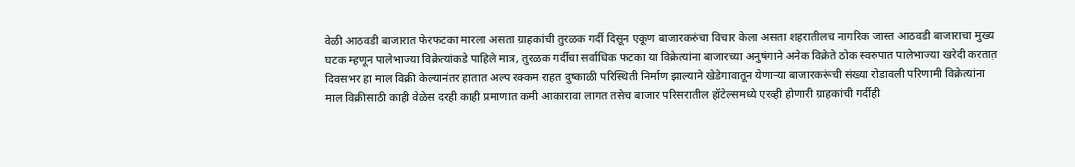वेळी आठवडी बाजारात फेरफटका मारला असता ग्राहकांची तुरळक गर्दी दिसून एकूण बाजारकरुंचा विचार केला असता शहरातीलच नागरिक जास्त आठवडी बाजाराचा मुख्य घटक म्हणून पालेभाज्या विक्रेत्यांकडे पाहिले मात्र, तुरळक गर्दीचा सर्वाधिक फटका या विक्रेत्यांना बाजारच्या अनुषंगाने अनेक विक्रेते ठोक स्वरुपात पालेभाज्या खरेदी करतात़ दिवसभर हा माल विक्री केल्यानंतर हातात अल्प रक्कम राहत दुष्काळी परिस्थिती निर्माण झाल्याने खेडेगावातून येणाऱ्या बाजारकरूंची संख्या रोडावली परिणामी विक्रेत्यांना माल विक्रीसाठी काही वेळेस दरही काही प्रमाणात कमी आकारावा लागत तसेच बाजार परिसरातील हॉटेल्समध्ये एरव्ही होणारी ग्राहकांची गर्दीही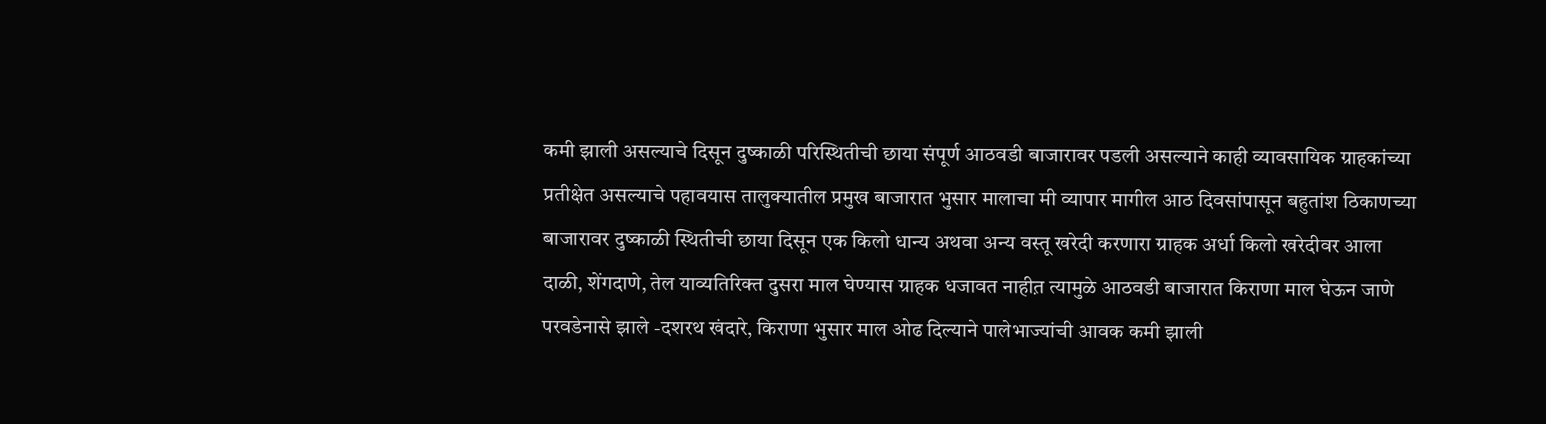कमी झाली असल्याचे दिसून दुष्काळी परिस्थितीची छाया संपूर्ण आठवडी बाजारावर पडली असल्याने काही व्यावसायिक ग्राहकांच्या प्रतीक्षेत असल्याचे पहावयास तालुक्यातील प्रमुख बाजारात भुसार मालाचा मी व्यापार मागील आठ दिवसांपासून बहुतांश ठिकाणच्या बाजारावर दुष्काळी स्थितीची छाया दिसून एक किलो धान्य अथवा अन्य वस्तू खरेदी करणारा ग्राहक अर्धा किलो खरेदीवर आला दाळी, शेंगदाणे, तेल याव्यतिरिक्त दुसरा माल घेण्यास ग्राहक धजावत नाहीत़ त्यामुळे आठवडी बाजारात किराणा माल घेऊन जाणे परवडेनासे झाले -दशरथ खंदारे, किराणा भुसार माल ओढ दिल्याने पालेभाज्यांची आवक कमी झाली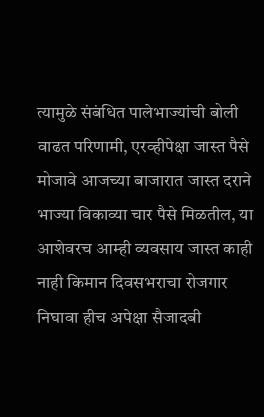त्यामुळे संबंधित पालेभाज्यांची बोली वाढत परिणामी, एरव्हीपेक्षा जास्त पैसे मोजावे आजच्या बाजारात जास्त दराने भाज्या विकाव्या चार पैसे मिळतील, या आशेवरच आम्ही व्यवसाय जास्त काही नाही किमान दिवसभराचा रोजगार निघावा हीच अपेक्षा सैजादबी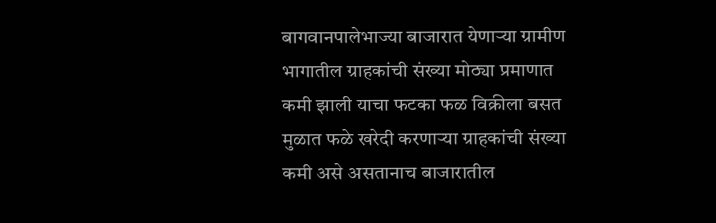बागवानपालेभाज्या बाजारात येणाऱ्या ग्रामीण भागातील ग्राहकांची संख्या मोठ्या प्रमाणात कमी झाली याचा फटका फळ विक्रीला बसत मुळात फळे खरेदी करणाऱ्या ग्राहकांची संख्या कमी असे असतानाच बाजारातील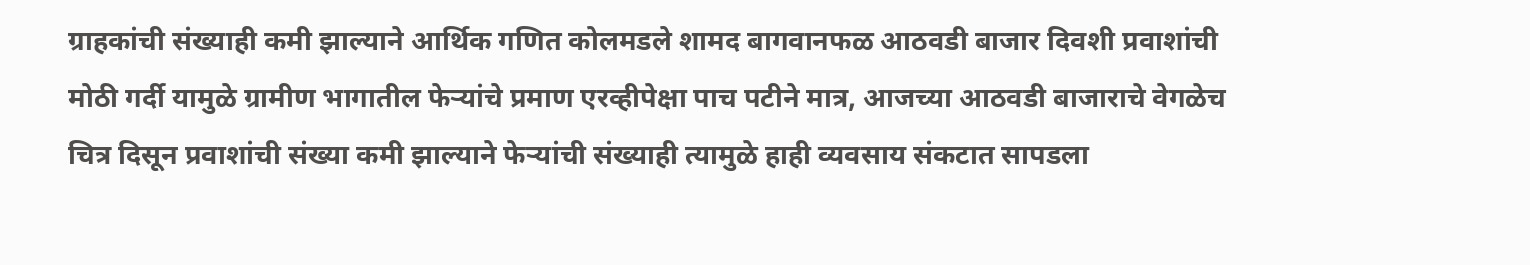ग्राहकांची संख्याही कमी झाल्याने आर्थिक गणित कोलमडले शामद बागवानफळ आठवडी बाजार दिवशी प्रवाशांची मोठी गर्दी यामुळे ग्रामीण भागातील फेऱ्यांचे प्रमाण एरव्हीपेक्षा पाच पटीने मात्र, आजच्या आठवडी बाजाराचे वेगळेच चित्र दिसून प्रवाशांची संख्या कमी झाल्याने फेऱ्यांची संख्याही त्यामुळे हाही व्यवसाय संकटात सापडला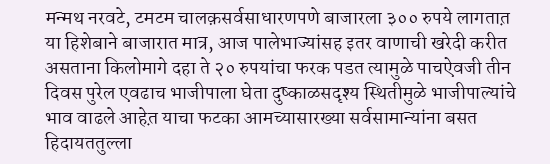मन्मथ नरवटे, टमटम चालक़सर्वसाधारणपणे बाजारला ३०० रुपये लागतात़ या हिशेबाने बाजारात मात्र, आज पालेभाज्यांसह इतर वाणाची खरेदी करीत असताना किलोमागे दहा ते २० रुपयांचा फरक पडत त्यामुळे पाचऐवजी तीन दिवस पुरेल एवढाच भाजीपाला घेता दुष्काळसदृश्य स्थितीमुळे भाजीपाल्यांचे भाव वाढले आहेत़ याचा फटका आमच्यासारख्या सर्वसामान्यांना बसत हिदायततुल्ला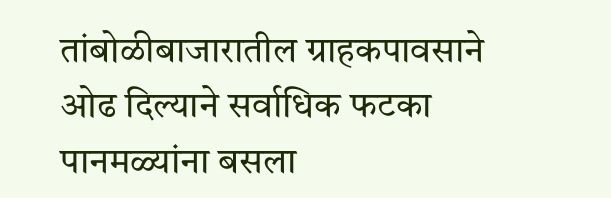तांबोळीबाजारातील ग्राहकपावसाने ओढ दिल्याने सर्वाधिक फटका पानमळ्यांना बसला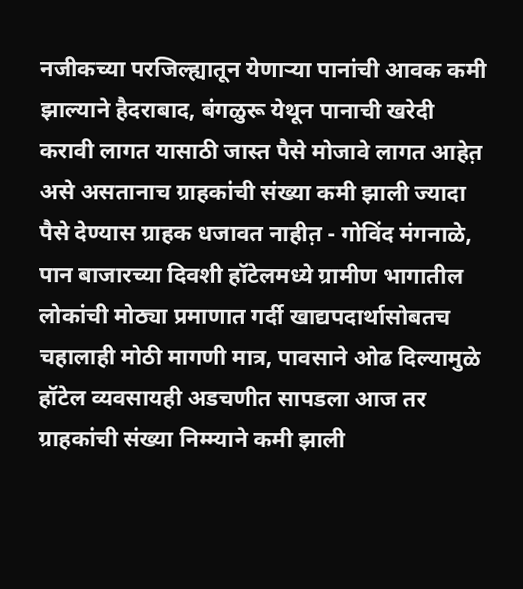नजीकच्या परजिल्ह्यातून येणाऱ्या पानांची आवक कमी झाल्याने हैदराबाद, बंगळुरू येथून पानाची खरेदी करावी लागत यासाठी जास्त पैसे मोजावे लागत आहेत़ असे असतानाच ग्राहकांची संख्या कमी झाली ज्यादा पैसे देण्यास ग्राहक धजावत नाहीत़ - गोविंद मंगनाळे, पान बाजारच्या दिवशी हॉटेलमध्ये ग्रामीण भागातील लोकांची मोठ्या प्रमाणात गर्दी खाद्यपदार्थासोबतच चहालाही मोठी मागणी मात्र, पावसाने ओढ दिल्यामुळे हॉटेल व्यवसायही अडचणीत सापडला आज तर ग्राहकांची संख्या निम्म्याने कमी झाली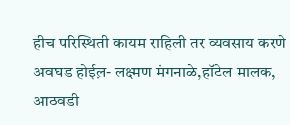हीच परिस्थिती कायम राहिली तर व्यवसाय करणे अवघड होईल़- लक्ष्मण मंगनाळे,हॉटेल मालक, आठवडी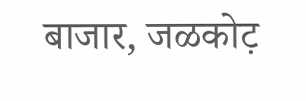बाजार, जळकोट़